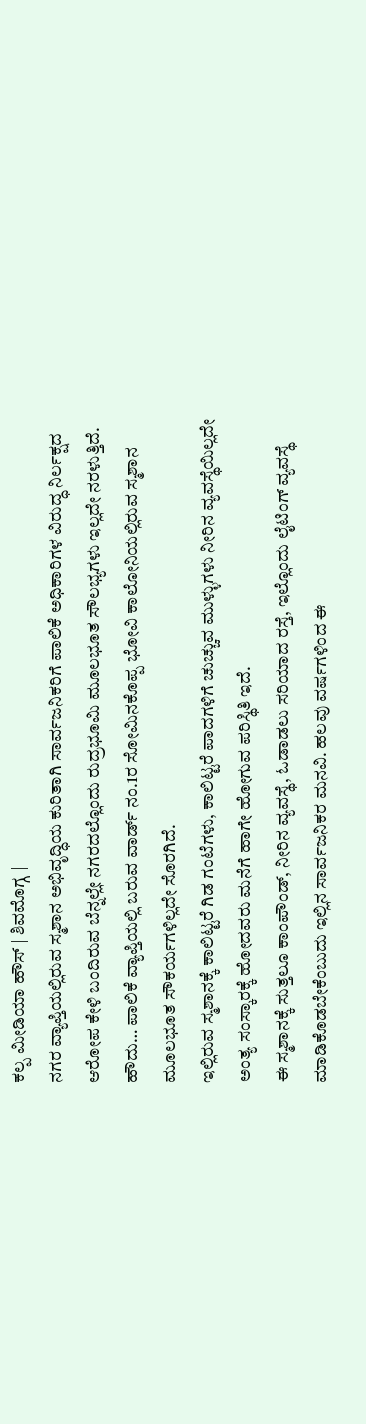ಕಲ್ಪ ಮೀಡಿಯಾ ಹೌಸ್ | ಶಿವಮೊಗ್ಗ |
ನಗರ ವ್ಯಾಪ್ತಿಯಲ್ಲಿರುವ ಸ್ಮಶಾನ ಅಭಿವೃದ್ಧಿಯ ಕುರಿತಾಗಿ ಸಾರ್ವಜನಿಕರಿಗೆ ಪಾಲಿಕೆ ಅಧಿಕಾರಿಗಳ ವಿರುದ್ಧ ನಿರ್ಲಕ್ಷದ ಆರೋಪ ಕೇಳಿ ಬಂದಿರುವ ಬೆನ್ನಲ್ಲೇ ನಗರದಲ್ಲೊಂದು ರುದ್ರಭೂಮಿ ಮೂಲಭೂತ ಸೌಲಭ್ಯಗಳು ಇಲ್ಲದೇ ನರಳುತ್ತಿದೆ.
ಹೌದು… ಪಾಲಿಕೆ ವ್ಯಾಪ್ತಿಯಲ್ಲಿ ಬರುವ ವಾರ್ಡ್ ನಂ.1ರ ಸೋಮಿನಕೊಪ್ಪ ಭೋವಿ ಕಾಲೋನಿಯಲ್ಲಿರುವ ಸ್ಮಶಾನ ಮೂಲಭೂತ ಸೌಕರ್ಯಗಳಿಲ್ಲದೇ ಸೊರಗಿದೆ.
ಇಲ್ಲಿರುವ ಸ್ಮಶಾನಕ್ಕೆ ಕಾಲಿಟ್ಟರೆ ಗಿಡ ಗಂಟೆಗಳು, ಕಾಲಿಟ್ಟರೆ ಪಾದಗಳಿಗೆ ಚುಚ್ಚುವ ಮುಳ್ಳುಗಳು ನೀರಿನ ವ್ಯವಸ್ಥೆಯಿಲ್ಲದೇ ಅಂತ್ಯ ಸಂಸ್ಕಾರಕ್ಕೆ ಹೋದವರು ಮನೆಗೆ ಹಾಗೇ ಹೋಗುವ ಪರಿಸ್ಥಿತಿ ಇದೆ.
ಈ ಸ್ಮಶಾನಕ್ಕೆ ಸುತ್ತಲೂ ಕಾಂಪೌಂಡ್, ನೀರಿನ ವ್ಯವಸ್ಥೆ, ಓಡಾಡಲು ಸರಿಯಾದ ರಸ್ತೆ, ಇಲ್ಲೊಂದು ಲೈಟಿಂಗ್ ವ್ಯವಸ್ಥೆ ಮಾಡಿಕೊಡಬೇಕೆಂಬುದು ಇಲ್ಲಿನ ಸಾರ್ವಜನಿಕರ ಮನವಿ. ಹಲವು ವರ್ಷಗಳಿಂದ ಈ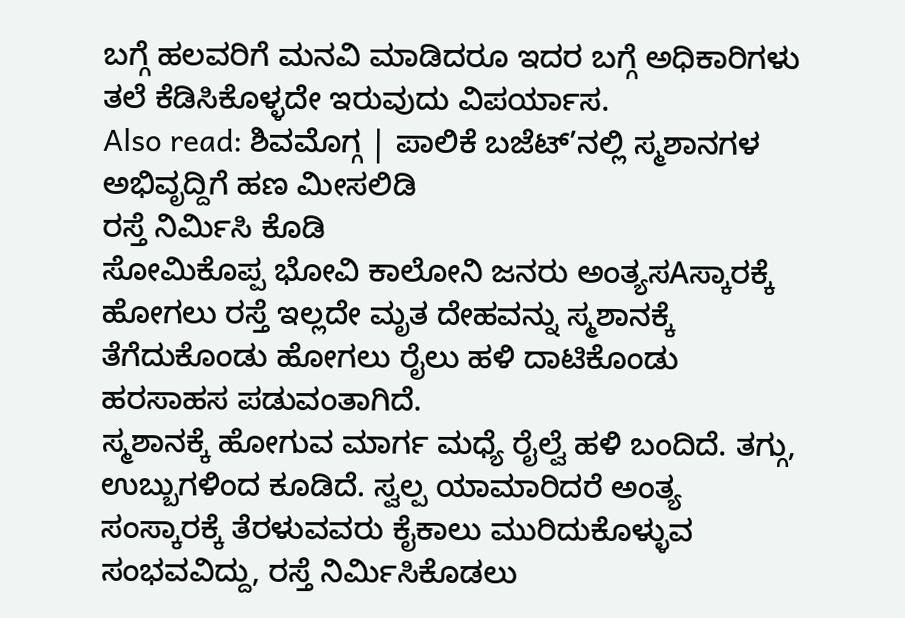ಬಗ್ಗೆ ಹಲವರಿಗೆ ಮನವಿ ಮಾಡಿದರೂ ಇದರ ಬಗ್ಗೆ ಅಧಿಕಾರಿಗಳು ತಲೆ ಕೆಡಿಸಿಕೊಳ್ಳದೇ ಇರುವುದು ವಿಪರ್ಯಾಸ.
Also read: ಶಿವಮೊಗ್ಗ | ಪಾಲಿಕೆ ಬಜೆಟ್’ನಲ್ಲಿ ಸ್ಮಶಾನಗಳ ಅಭಿವೃದ್ದಿಗೆ ಹಣ ಮೀಸಲಿಡಿ
ರಸ್ತೆ ನಿರ್ಮಿಸಿ ಕೊಡಿ
ಸೋಮಿಕೊಪ್ಪ ಭೋವಿ ಕಾಲೋನಿ ಜನರು ಅಂತ್ಯಸAಸ್ಕಾರಕ್ಕೆ ಹೋಗಲು ರಸ್ತೆ ಇಲ್ಲದೇ ಮೃತ ದೇಹವನ್ನು ಸ್ಮಶಾನಕ್ಕೆ ತೆಗೆದುಕೊಂಡು ಹೋಗಲು ರೈಲು ಹಳಿ ದಾಟಿಕೊಂಡು ಹರಸಾಹಸ ಪಡುವಂತಾಗಿದೆ.
ಸ್ಮಶಾನಕ್ಕೆ ಹೋಗುವ ಮಾರ್ಗ ಮಧ್ಯೆ ರೈಲ್ವೆ ಹಳಿ ಬಂದಿದೆ. ತಗ್ಗು, ಉಬ್ಬುಗಳಿಂದ ಕೂಡಿದೆ. ಸ್ವಲ್ಪ ಯಾಮಾರಿದರೆ ಅಂತ್ಯ ಸಂಸ್ಕಾರಕ್ಕೆ ತೆರಳುವವರು ಕೈಕಾಲು ಮುರಿದುಕೊಳ್ಳುವ ಸಂಭವವಿದ್ದು, ರಸ್ತೆ ನಿರ್ಮಿಸಿಕೊಡಲು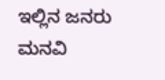ಇಲ್ಲಿನ ಜನರು ಮನವಿ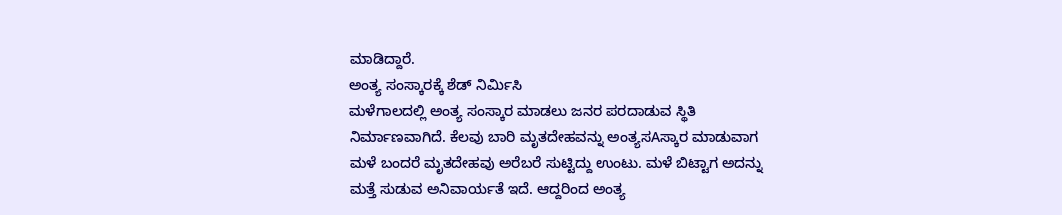ಮಾಡಿದ್ದಾರೆ.
ಅಂತ್ಯ ಸಂಸ್ಕಾರಕ್ಕೆ ಶೆಡ್ ನಿರ್ಮಿಸಿ
ಮಳೆಗಾಲದಲ್ಲಿ ಅಂತ್ಯ ಸಂಸ್ಕಾರ ಮಾಡಲು ಜನರ ಪರದಾಡುವ ಸ್ಥಿತಿ ನಿರ್ಮಾಣವಾಗಿದೆ. ಕೆಲವು ಬಾರಿ ಮೃತದೇಹವನ್ನು ಅಂತ್ಯಸAಸ್ಕಾರ ಮಾಡುವಾಗ ಮಳೆ ಬಂದರೆ ಮೃತದೇಹವು ಅರೆಬರೆ ಸುಟ್ಟಿದ್ದು ಉಂಟು. ಮಳೆ ಬಿಟ್ಟಾಗ ಅದನ್ನು ಮತ್ತೆ ಸುಡುವ ಅನಿವಾರ್ಯತೆ ಇದೆ. ಆದ್ದರಿಂದ ಅಂತ್ಯ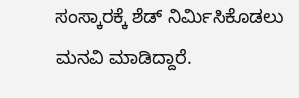ಸಂಸ್ಕಾರಕ್ಕೆ ಶೆಡ್ ನಿರ್ಮಿಸಿಕೊಡಲು ಮನವಿ ಮಾಡಿದ್ದಾರೆ.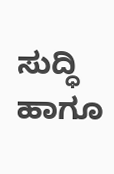ಸುದ್ಧಿ ಹಾಗೂ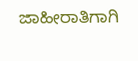ಜಾಹೀರಾತಿಗಾಗಿ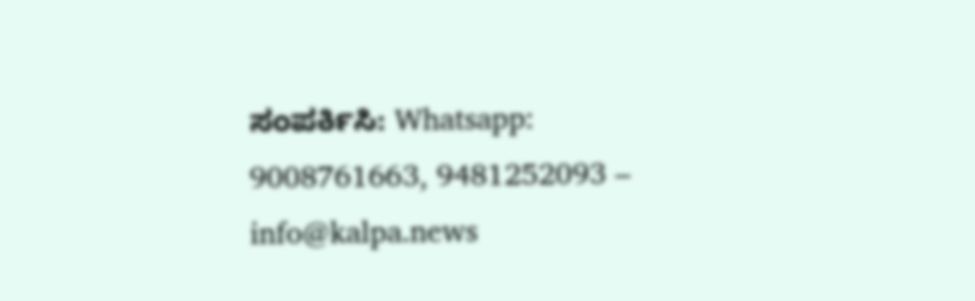ಸಂಪರ್ಕಿಸಿ: Whatsapp: 9008761663, 9481252093 – info@kalpa.news